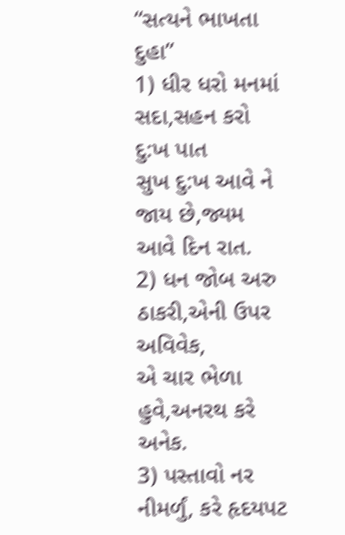“સત્યને ભાખતા દુહા”
1) ધીર ધરો મનમાં સદા,સહન કરો દુ:ખ પાત
સુખ દુ:ખ આવે ને જાય છે,જ્યમ આવે દિન રાત.
2) ધન જોબ અરુ ઠાકરી,એની ઉપર અવિવેક,
એ ચાર ભેળા હુવે,અનરથ કરે અનેક.
3) પસ્તાવો નર નીમર્ળું, કરે હૃદયપટ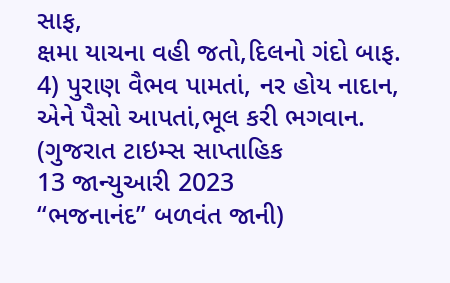સાફ,
ક્ષમા યાચના વહી જતો,દિલનો ગંદો બાફ.
4) પુરાણ વૈભવ પામતાં, નર હોય નાદાન,
એને પૈસો આપતાં,ભૂલ કરી ભગવાન.
(ગુજરાત ટાઇમ્સ સાપ્તાહિક
13 જાન્યુઆરી 2023
“ભજનાનંદ” બળવંત જાની)